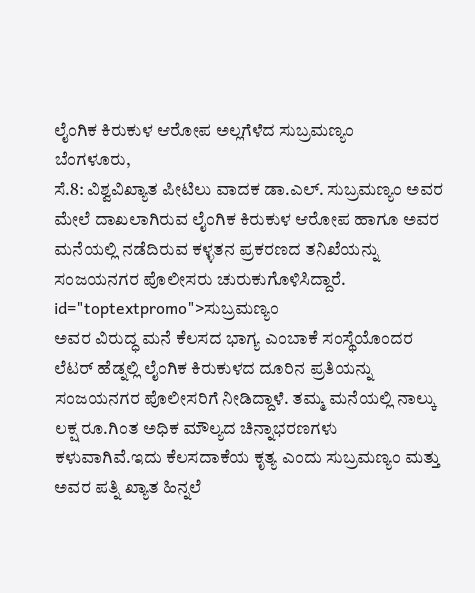ಲೈಂಗಿಕ ಕಿರುಕುಳ ಆರೋಪ ಅಲ್ಲಗೆಳೆದ ಸುಬ್ರಮಣ್ಯಂ
ಬೆಂಗಳೂರು,
ಸೆ.8: ವಿಶ್ವವಿಖ್ಯಾತ ಪೀಟಿಲು ವಾದಕ ಡಾ.ಎಲ್. ಸುಬ್ರಮಣ್ಯಂ ಅವರ ಮೇಲೆ ದಾಖಲಾಗಿರುವ ಲೈಂಗಿಕ ಕಿರುಕುಳ ಆರೋಪ ಹಾಗೂ ಅವರ ಮನೆಯಲ್ಲಿ ನಡೆದಿರುವ ಕಳ್ಳತನ ಪ್ರಕರಣದ ತನಿಖೆಯನ್ನು ಸಂಜಯನಗರ ಪೊಲೀಸರು ಚುರುಕುಗೊಳಿಸಿದ್ದಾರೆ. id="toptextpromo">ಸುಬ್ರಮಣ್ಯಂ
ಅವರ ವಿರುದ್ಧ ಮನೆ ಕೆಲಸದ ಭಾಗ್ಯ ಎಂಬಾಕೆ ಸಂಸ್ಥೆಯೊಂದರ ಲೆಟರ್ ಹೆಡ್ನಲ್ಲಿ ಲೈಂಗಿಕ ಕಿರುಕುಳದ ದೂರಿನ ಪ್ರತಿಯನ್ನು ಸಂಜಯನಗರ ಪೊಲೀಸರಿಗೆ ನೀಡಿದ್ದಾಳೆ. ತಮ್ಮ ಮನೆಯಲ್ಲಿ ನಾಲ್ಕು ಲಕ್ಷ ರೂ.ಗಿಂತ ಅಧಿಕ ಮೌಲ್ಯದ ಚಿನ್ನಾಭರಣಗಳು ಕಳುವಾಗಿವೆ.ಇದು ಕೆಲಸದಾಕೆಯ ಕೃತ್ಯ ಎಂದು ಸುಬ್ರಮಣ್ಯಂ ಮತ್ತು ಅವರ ಪತ್ನಿ ಖ್ಯಾತ ಹಿನ್ನಲೆ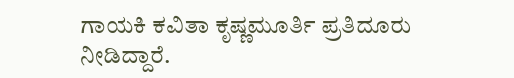ಗಾಯಕಿ ಕವಿತಾ ಕೃಷ್ಣಮೂರ್ತಿ ಪ್ರತಿದೂರು ನೀಡಿದ್ದಾರೆ.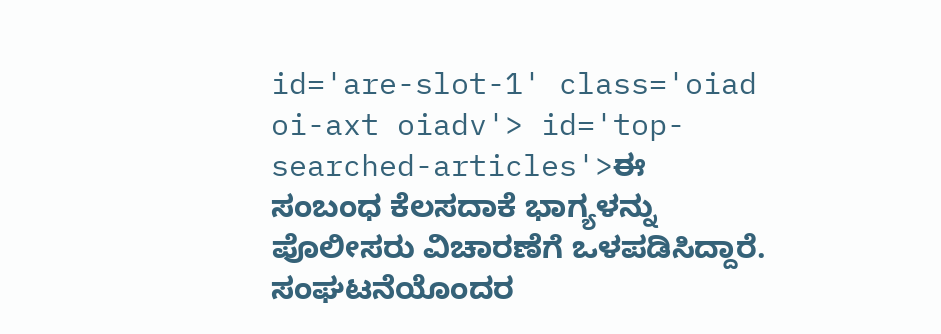id='are-slot-1' class='oiad oi-axt oiadv'> id='top-searched-articles'>ಈ
ಸಂಬಂಧ ಕೆಲಸದಾಕೆ ಭಾಗ್ಯಳನ್ನು ಪೊಲೀಸರು ವಿಚಾರಣೆಗೆ ಒಳಪಡಿಸಿದ್ದಾರೆ. ಸಂಘಟನೆಯೊಂದರ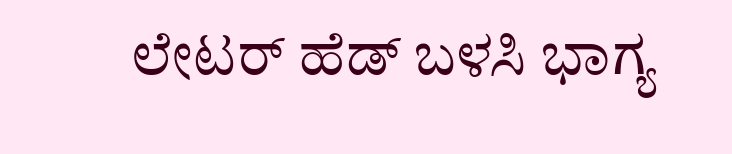ಲೇಟರ್ ಹೆಡ್ ಬಳಸಿ ಭಾಗ್ಯ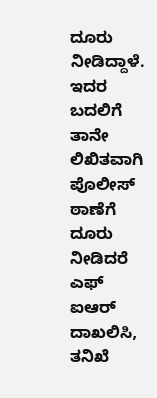ದೂರು ನೀಡಿದ್ದಾಳೆ. ಇದರ ಬದಲಿಗೆ ತಾನೇ ಲಿಖಿತವಾಗಿ ಪೊಲೀಸ್ ಠಾಣೆಗೆ ದೂರು ನೀಡಿದರೆ ಎಫ್ ಐಆರ್ ದಾಖಲಿಸಿ, ತನಿಖೆ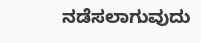ನಡೆಸಲಾಗುವುದು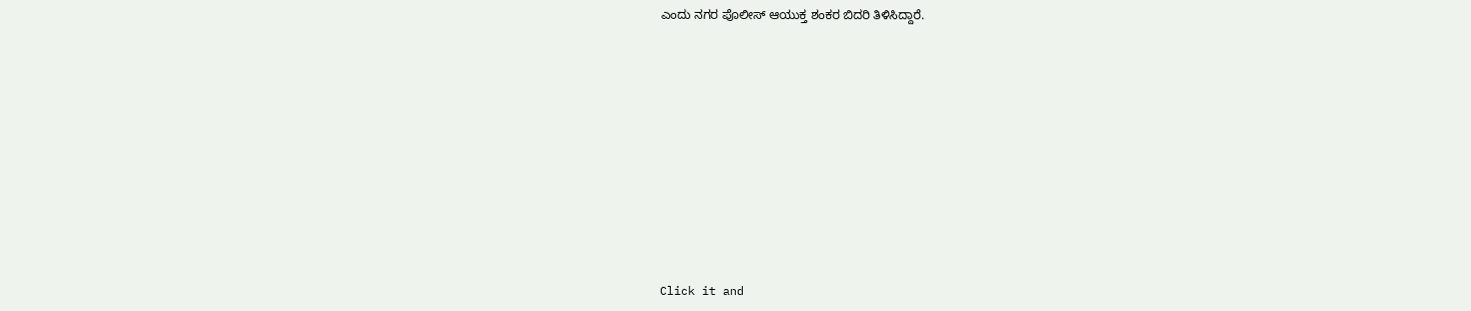ಎಂದು ನಗರ ಪೊಲೀಸ್ ಆಯುಕ್ತ ಶಂಕರ ಬಿದರಿ ತಿಳಿಸಿದ್ದಾರೆ.











Click it and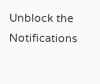Unblock the Notifications